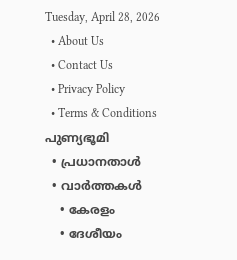Tuesday, April 28, 2026
  • About Us
  • Contact Us
  • Privacy Policy
  • Terms & Conditions
പുണ്യഭൂമി
  • പ്രധാനതാൾ
  • വാർത്തകൾ
    • കേരളം
    • ദേശീയം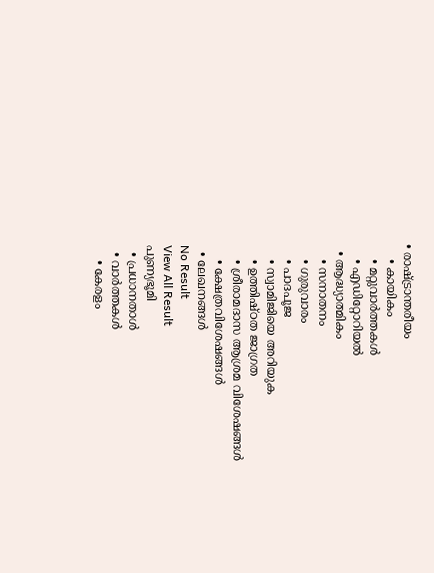• രാഷ്ട്രാന്തരീയം
    • കായികം
    • മറ്റുവാര്‍ത്തകള്‍
    • എഡിറ്റോറിയല്‍
  • ആദ്ധ്യാത്മികം
    • സനാതനം
    • ഗുരുവാരം
    • പാദപൂജ
    • സ്വാമിജിയെ അറിയുക
    • ഉത്തിഷ്ഠത ജാഗ്രത
    • ശ്രീരാമദാസ ആശ്രമ വിശേഷങ്ങൾ
    • ക്ഷേത്രവിശേഷങ്ങള്‍
  • ലേഖനങ്ങള്‍
No Result
View All Result
പുണ്യഭൂമി
  • പ്രധാനതാൾ
  • വാർത്തകൾ
    • കേരളം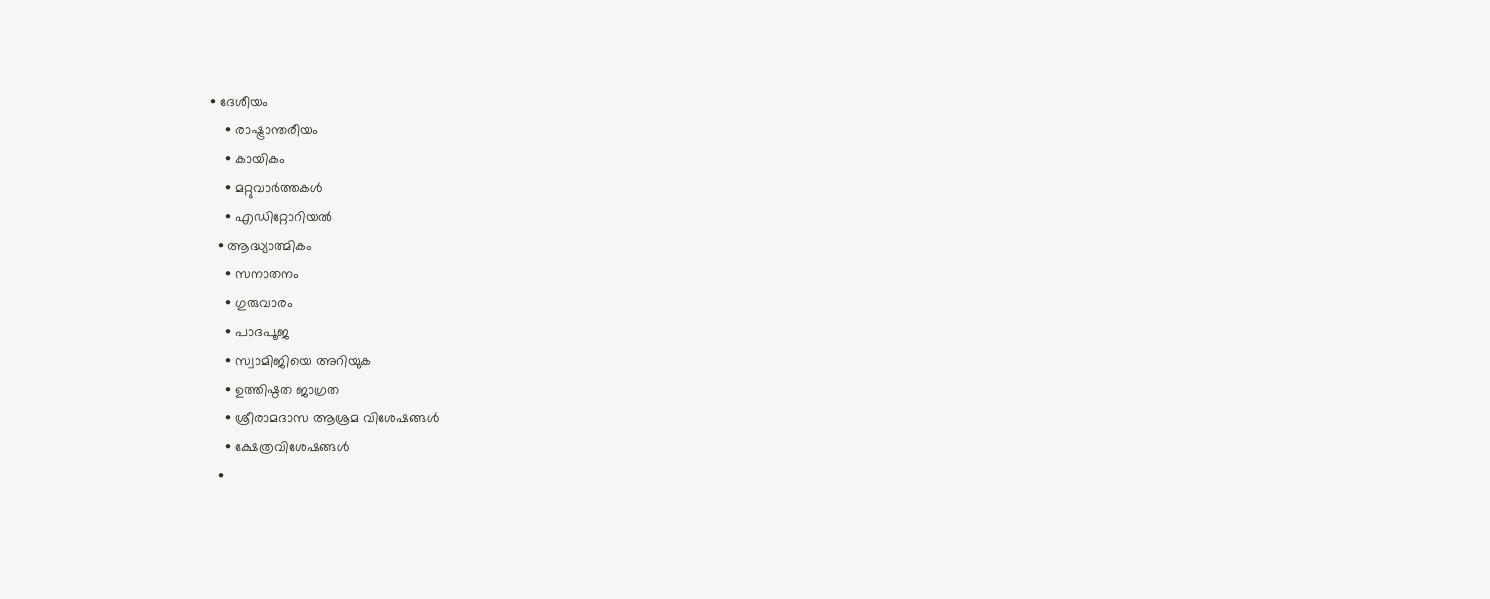• ദേശീയം
    • രാഷ്ട്രാന്തരീയം
    • കായികം
    • മറ്റുവാര്‍ത്തകള്‍
    • എഡിറ്റോറിയല്‍
  • ആദ്ധ്യാത്മികം
    • സനാതനം
    • ഗുരുവാരം
    • പാദപൂജ
    • സ്വാമിജിയെ അറിയുക
    • ഉത്തിഷ്ഠത ജാഗ്രത
    • ശ്രീരാമദാസ ആശ്രമ വിശേഷങ്ങൾ
    • ക്ഷേത്രവിശേഷങ്ങള്‍
  •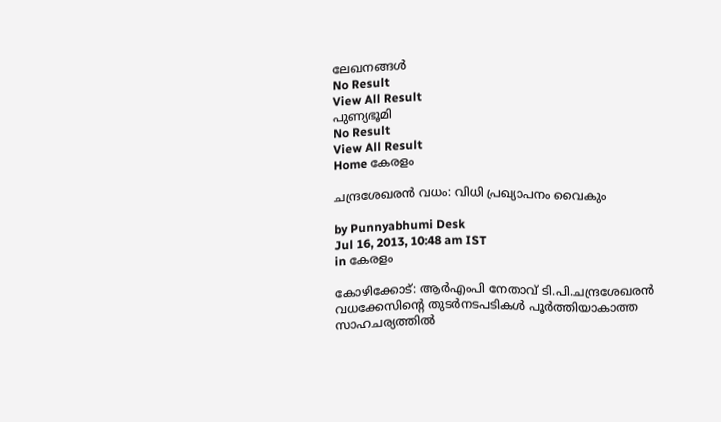ലേഖനങ്ങള്‍
No Result
View All Result
പുണ്യഭൂമി
No Result
View All Result
Home കേരളം

ചന്ദ്രശേഖരന്‍ വധം: വിധി പ്രഖ്യാപനം വൈകും

by Punnyabhumi Desk
Jul 16, 2013, 10:48 am IST
in കേരളം

കോഴിക്കോട്: ആര്‍എംപി നേതാവ് ടി.പി.ചന്ദ്രശേഖരന്‍ വധക്കേസിന്റെ തുടര്‍നടപടികള്‍ പൂര്‍ത്തിയാകാത്ത സാഹചര്യത്തില്‍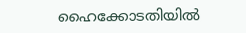ഹൈക്കോടതിയില്‍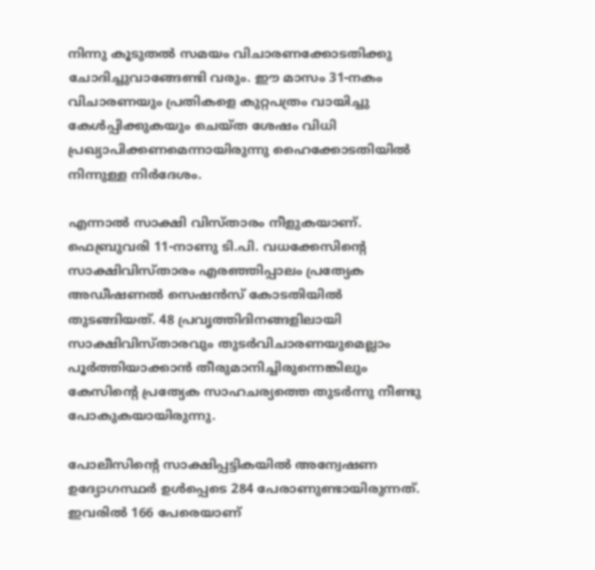നിന്നു കൂടുതല്‍ സമയം വിചാരണക്കോടതിക്കു ചോദിച്ചുവാങ്ങേണ്ടി വരും. ഈ മാസം 31-നകം വിചാരണയും പ്രതികളെ കുറ്റപത്രം വായിച്ചു കേള്‍പ്പിക്കുകയും ചെയ്ത ശേഷം വിധി പ്രഖ്യാപിക്കണമെന്നായിരുന്നു ഹൈക്കോടതിയില്‍ നിന്നുള്ള നിര്‍ദേശം.

എന്നാല്‍ സാക്ഷി വിസ്താരം നീളുകയാണ്. ഫെബ്രുവരി 11-നാണു ടി.പി. വധക്കേസിന്റെ സാക്ഷിവിസ്താരം എരഞ്ഞിപ്പാലം പ്രത്യേക അഡീഷണല്‍ സെഷന്‍സ് കോടതിയില്‍ തുടങ്ങിയത്. 48 പ്രവൃത്തിദിനങ്ങളിലായി സാക്ഷിവിസ്താരവും തുടര്‍വിചാരണയുമെല്ലാം പൂര്‍ത്തിയാക്കാന്‍ തീരുമാനിച്ചിരുന്നെങ്കിലും കേസിന്റെ പ്രത്യേക സാഹചര്യത്തെ തുടര്‍ന്നു നീണ്ടു പോകുകയായിരുന്നു.

പോലീസിന്റെ സാക്ഷിപ്പട്ടികയില്‍ അന്വേഷണ ഉദ്യോഗസ്ഥര്‍ ഉള്‍പ്പെടെ 284 പേരാണുണ്ടായിരുന്നത്. ഇവരില്‍ 166 പേരെയാണ്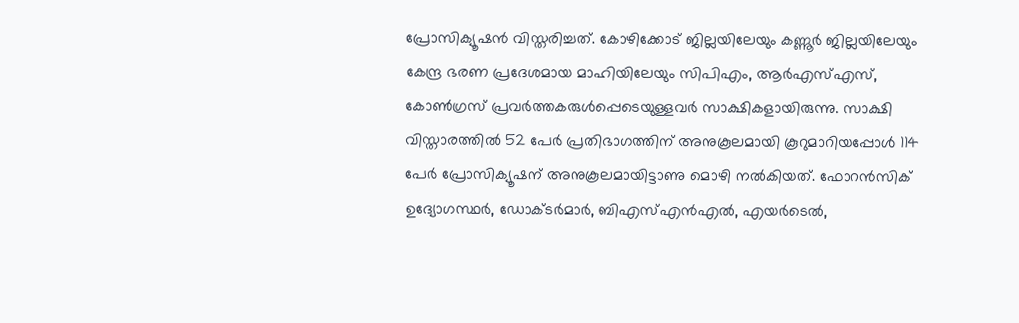പ്രോസിക്യൂഷന്‍ വിസ്തരിച്ചത്. കോഴിക്കോട് ജില്ലയിലേയും കണ്ണൂര്‍ ജില്ലയിലേയും കേന്ദ്ര ഭരണ പ്രദേശമായ മാഹിയിലേയും സിപിഎം, ആര്‍എസ്എസ്, കോണ്‍ഗ്രസ് പ്രവര്‍ത്തകരുള്‍പ്പെടെയുള്ളവര്‍ സാക്ഷികളായിരുന്നു. സാക്ഷി വിസ്താരത്തില്‍ 52 പേര്‍ പ്രതിഭാഗത്തിന് അനുകൂലമായി കൂറുമാറിയപ്പോള്‍ 114 പേര്‍ പ്രോസിക്യൂഷന് അനുകൂലമായിട്ടാണു മൊഴി നല്‍കിയത്. ഫോറന്‍സിക് ഉദ്യോഗസ്ഥര്‍, ഡോക്ടര്‍മാര്‍, ബിഎസ്എന്‍എല്‍, എയര്‍ടെല്‍,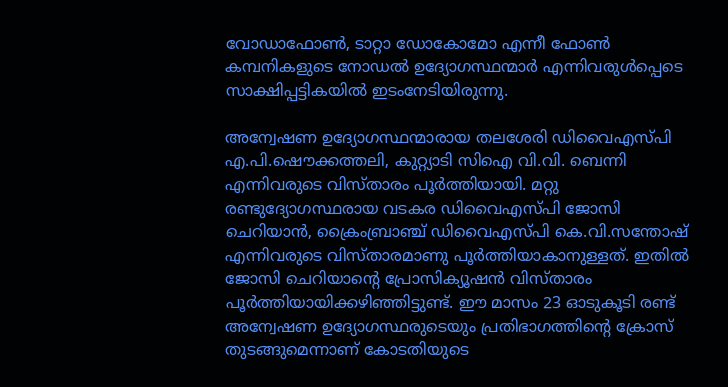വോഡാഫോണ്‍, ടാറ്റാ ഡോകോമോ എന്നീ ഫോണ്‍ കമ്പനികളുടെ നോഡല്‍ ഉദ്യോഗസ്ഥന്മാര്‍ എന്നിവരുള്‍പ്പെടെ സാക്ഷിപ്പട്ടികയില്‍ ഇടംനേടിയിരുന്നു.

അന്വേഷണ ഉദ്യോഗസ്ഥന്മാരായ തലശേരി ഡിവൈഎസ്പി എ.പി.ഷൌക്കത്തലി, കുറ്റ്യാടി സിഐ വി.വി. ബെന്നി എന്നിവരുടെ വിസ്താരം പൂര്‍ത്തിയായി. മറ്റു രണ്ടുദ്യോഗസ്ഥരായ വടകര ഡിവൈഎസ്പി ജോസി ചെറിയാന്‍, ക്രൈംബ്രാഞ്ച് ഡിവൈഎസ്പി കെ.വി.സന്തോഷ് എന്നിവരുടെ വിസ്താരമാണു പൂര്‍ത്തിയാകാനുള്ളത്. ഇതില്‍ ജോസി ചെറിയാന്റെ പ്രോസിക്യൂഷന്‍ വിസ്താരം പൂര്‍ത്തിയായിക്കഴിഞ്ഞിട്ടുണ്ട്. ഈ മാസം 23 ഓടുകൂടി രണ്ട് അന്വേഷണ ഉദ്യോഗസ്ഥരുടെയും പ്രതിഭാഗത്തിന്റെ ക്രോസ് തുടങ്ങുമെന്നാണ് കോടതിയുടെ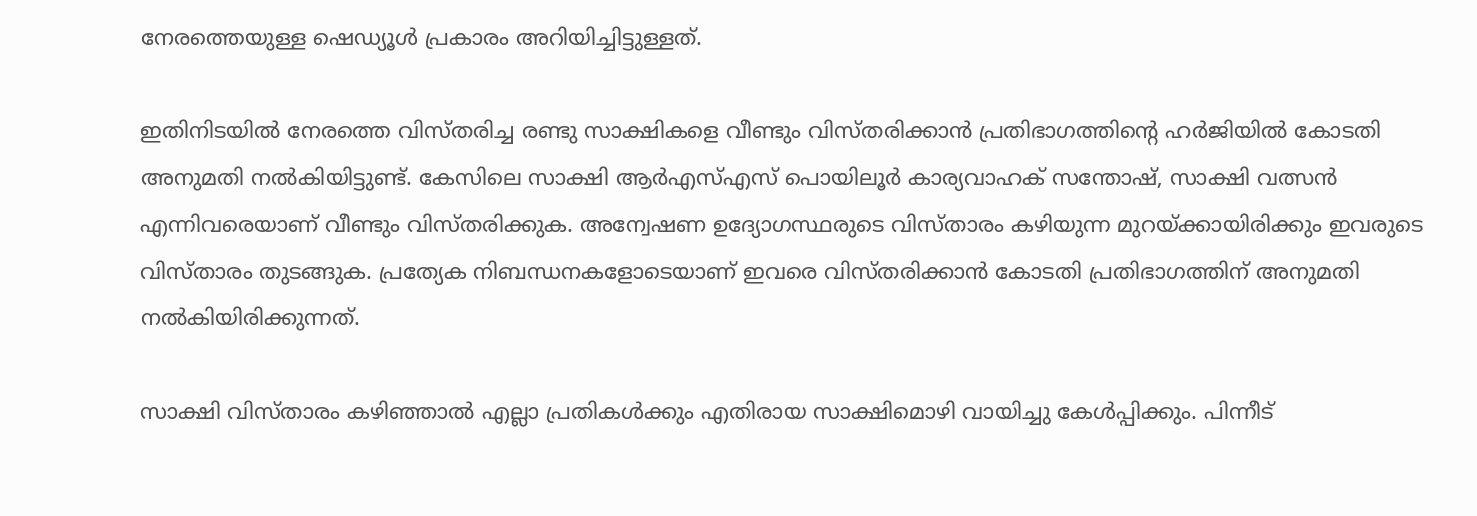നേരത്തെയുള്ള ഷെഡ്യൂള്‍ പ്രകാരം അറിയിച്ചിട്ടുള്ളത്.

ഇതിനിടയില്‍ നേരത്തെ വിസ്തരിച്ച രണ്ടു സാക്ഷികളെ വീണ്ടും വിസ്തരിക്കാന്‍ പ്രതിഭാഗത്തിന്റെ ഹര്‍ജിയില്‍ കോടതി അനുമതി നല്‍കിയിട്ടുണ്ട്. കേസിലെ സാക്ഷി ആര്‍എസ്എസ് പൊയിലൂര്‍ കാര്യവാഹക് സന്തോഷ്, സാക്ഷി വത്സന്‍ എന്നിവരെയാണ് വീണ്ടും വിസ്തരിക്കുക. അന്വേഷണ ഉദ്യോഗസ്ഥരുടെ വിസ്താരം കഴിയുന്ന മുറയ്ക്കായിരിക്കും ഇവരുടെ വിസ്താരം തുടങ്ങുക. പ്രത്യേക നിബന്ധനകളോടെയാണ് ഇവരെ വിസ്തരിക്കാന്‍ കോടതി പ്രതിഭാഗത്തിന് അനുമതി നല്‍കിയിരിക്കുന്നത്.

സാക്ഷി വിസ്താരം കഴിഞ്ഞാല്‍ എല്ലാ പ്രതികള്‍ക്കും എതിരായ സാക്ഷിമൊഴി വായിച്ചു കേള്‍പ്പിക്കും. പിന്നീട്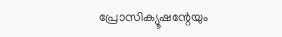പ്രോസിക്യൂഷന്റേയും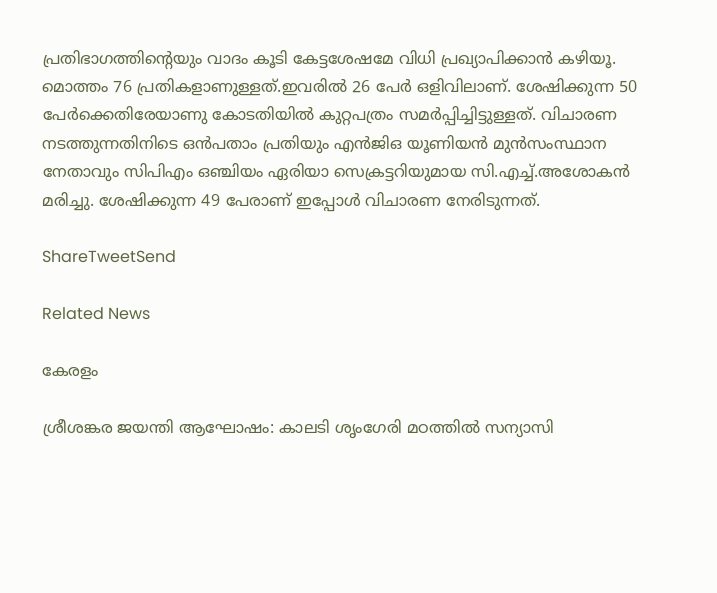പ്രതിഭാഗത്തിന്റെയും വാദം കൂടി കേട്ടശേഷമേ വിധി പ്രഖ്യാപിക്കാന്‍ കഴിയൂ. മൊത്തം 76 പ്രതികളാണുള്ളത്.ഇവരില്‍ 26 പേര്‍ ഒളിവിലാണ്. ശേഷിക്കുന്ന 50 പേര്‍ക്കെതിരേയാണു കോടതിയില്‍ കുറ്റപത്രം സമര്‍പ്പിച്ചിട്ടുള്ളത്. വിചാരണ നടത്തുന്നതിനിടെ ഒന്‍പതാം പ്രതിയും എന്‍ജിഒ യൂണിയന്‍ മുന്‍സംസ്ഥാന നേതാവും സിപിഎം ഒഞ്ചിയം ഏരിയാ സെക്രട്ടറിയുമായ സി.എച്ച്.അശോകന്‍ മരിച്ചു. ശേഷിക്കുന്ന 49 പേരാണ് ഇപ്പോള്‍ വിചാരണ നേരിടുന്നത്.

ShareTweetSend

Related News

കേരളം

ശ്രീശങ്കര ജയന്തി ആഘോഷം: കാലടി ശൃംഗേരി മഠത്തില്‍ സന്യാസി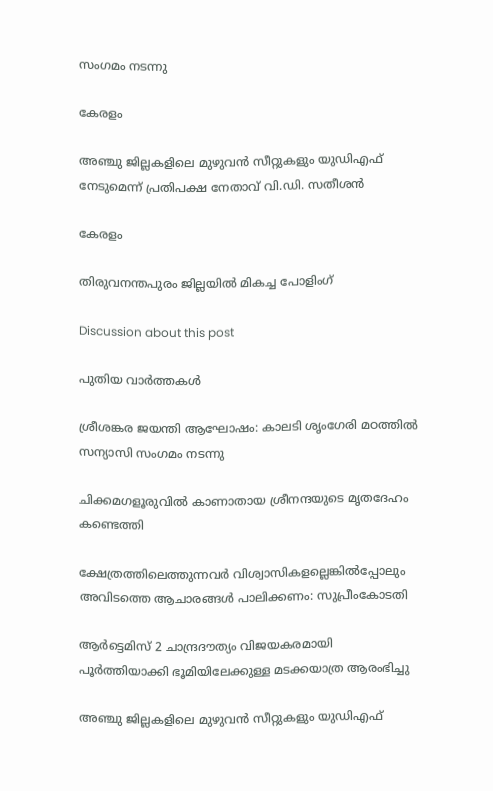സംഗമം നടന്നു

കേരളം

അഞ്ചു ജില്ലകളിലെ മുഴുവന്‍ സീറ്റുകളും യുഡിഎഫ് നേടുമെന്ന് പ്രതിപക്ഷ നേതാവ് വി.ഡി. സതീശന്‍

കേരളം

തിരുവനന്തപുരം ജില്ലയില്‍ മികച്ച പോളിംഗ്

Discussion about this post

പുതിയ വാർത്തകൾ

ശ്രീശങ്കര ജയന്തി ആഘോഷം: കാലടി ശൃംഗേരി മഠത്തില്‍ സന്യാസി സംഗമം നടന്നു

ചിക്കമഗളൂരുവില്‍ കാണാതായ ശ്രീനന്ദയുടെ മൃതദേഹം കണ്ടെത്തി

ക്ഷേത്രത്തിലെത്തുന്നവര്‍ വിശ്വാസികളല്ലെങ്കില്‍പ്പോലും അവിടത്തെ ആചാരങ്ങള്‍ പാലിക്കണം: സുപ്രീംകോടതി

ആര്‍ട്ടെമിസ് 2 ചാന്ദ്രദൗത്യം വിജയകരമായി പൂര്‍ത്തിയാക്കി ഭൂമിയിലേക്കുള്ള മടക്കയാത്ര ആരംഭിച്ചു

അഞ്ചു ജില്ലകളിലെ മുഴുവന്‍ സീറ്റുകളും യുഡിഎഫ്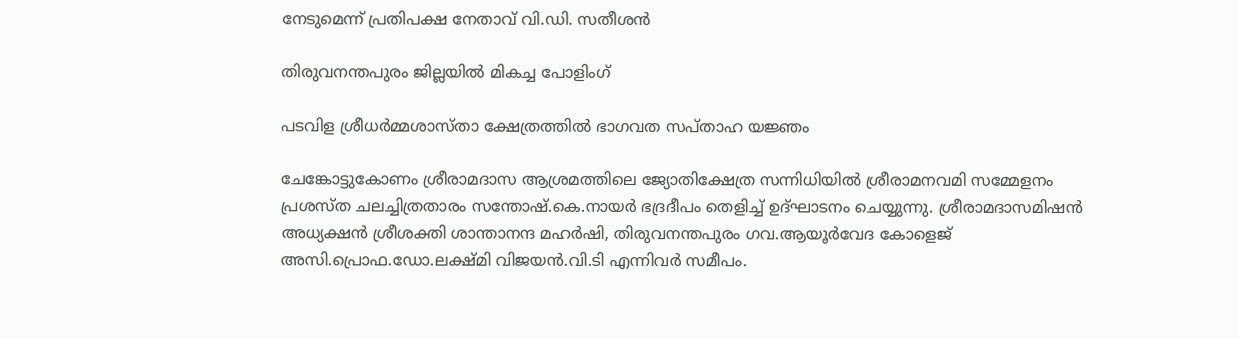നേടുമെന്ന് പ്രതിപക്ഷ നേതാവ് വി.ഡി. സതീശന്‍

തിരുവനന്തപുരം ജില്ലയില്‍ മികച്ച പോളിംഗ്

പടവിള ശ്രീധര്‍മ്മശാസ്താ ക്ഷേത്രത്തില്‍ ഭാഗവത സപ്താഹ യജ്ഞം

ചേങ്കോട്ടുകോണം ശ്രീരാമദാസ ആശ്രമത്തിലെ ജ്യോതിക്ഷേത്ര സന്നിധിയില്‍ ശ്രീരാമനവമി സമ്മേളനം പ്രശസ്ത ചലച്ചിത്രതാരം സന്തോഷ്.കെ.നായര്‍ ഭദ്രദീപം തെളിച്ച് ഉദ്ഘാടനം ചെയ്യുന്നു. ശ്രീരാമദാസമിഷന്‍ അധ്യക്ഷന്‍ ശ്രീശക്തി ശാന്താനന്ദ മഹര്‍ഷി, തിരുവനന്തപുരം ഗവ.ആയൂര്‍വേദ കോളെജ് അസി.പ്രൊഫ.ഡോ.ലക്ഷ്മി വിജയന്‍.വി.ടി എന്നിവര്‍ സമീപം.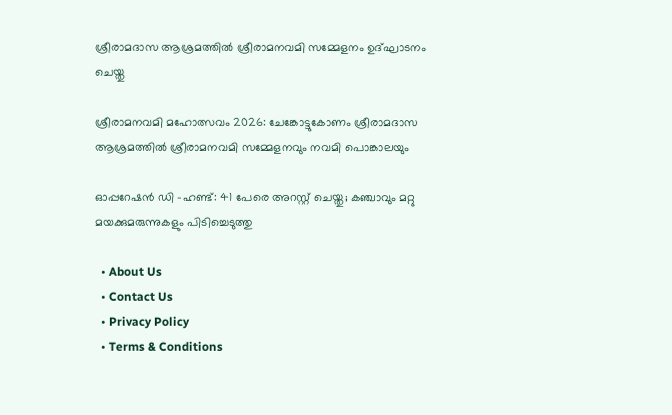ശ്രീരാമദാസ ആശ്രമത്തില്‍ ശ്രീരാമനവമി സമ്മേളനം ഉദ്ഘാടനം ചെയ്തു

ശ്രീരാമനവമി മഹോത്സവം 2026: ചേങ്കോട്ടുകോണം ശ്രീരാമദാസ ആശ്രമത്തില്‍ ശ്രീരാമനവമി സമ്മേളനവും നവമി പൊങ്കാലയും

ഓപ്പറേഷൻ ഡി -ഹണ്ട്: 41 പേരെ അറസ്റ്റ് ചെയ്തു; കഞ്ചാവും മറ്റു മയക്കുമരുന്നുകളും പിടിച്ചെടുത്തു

  • About Us
  • Contact Us
  • Privacy Policy
  • Terms & Conditions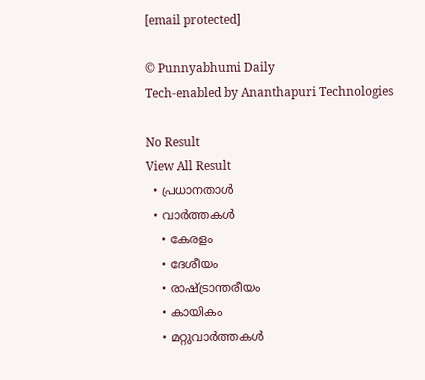[email protected]

© Punnyabhumi Daily
Tech-enabled by Ananthapuri Technologies

No Result
View All Result
  • പ്രധാനതാൾ
  • വാർത്തകൾ
    • കേരളം
    • ദേശീയം
    • രാഷ്ട്രാന്തരീയം
    • കായികം
    • മറ്റുവാര്‍ത്തകള്‍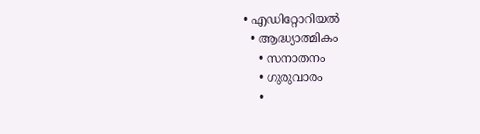• എഡിറ്റോറിയല്‍
  • ആദ്ധ്യാത്മികം
    • സനാതനം
    • ഗുരുവാരം
    •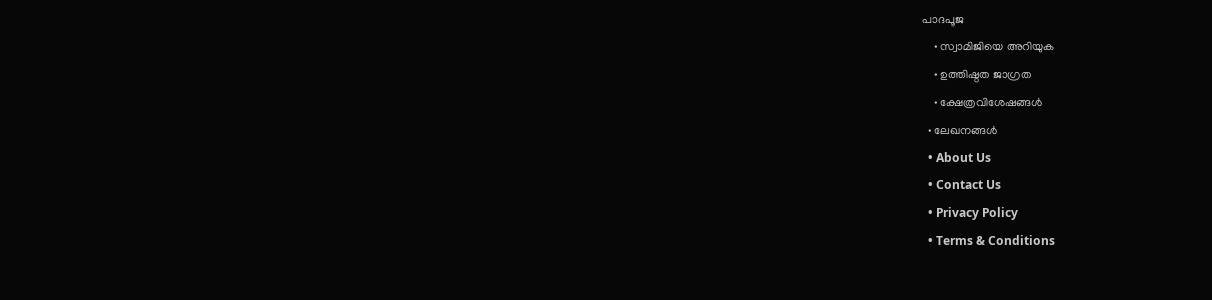പാദപൂജ
    • സ്വാമിജിയെ അറിയുക
    • ഉത്തിഷ്ഠത ജാഗ്രത
    • ക്ഷേത്രവിശേഷങ്ങള്‍
  • ലേഖനങ്ങള്‍
  • About Us
  • Contact Us
  • Privacy Policy
  • Terms & Conditions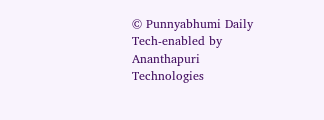© Punnyabhumi Daily
Tech-enabled by Ananthapuri Technologies